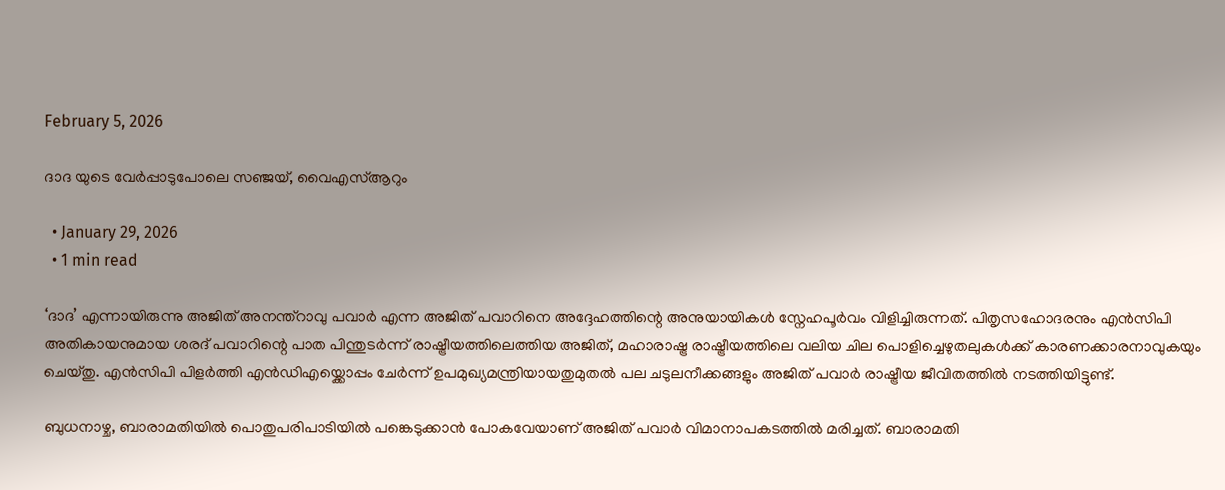February 5, 2026

ദാദ യുടെ വേര്‍പ്പാടുപോലെ സഞ്ജയ്, വൈഎസ്ആറും

  • January 29, 2026
  • 1 min read

‘ദാദ’ എന്നായിരുന്നു അജിത് അനന്ത്റാവു പവാര്‍ എന്ന അജിത് പവാറിനെ അദ്ദേഹത്തിന്റെ അനുയായികള്‍ സ്നേഹപൂര്‍വം വിളിച്ചിരുന്നത്. പിതൃസഹോദരനും എന്‍സിപി അതികായനുമായ ശരദ് പവാറിന്റെ പാത പിന്തുടര്‍ന്ന് രാഷ്ട്രീയത്തിലെത്തിയ അജിത്, മഹാരാഷ്ട്ര രാഷ്ട്രീയത്തിലെ വലിയ ചില പൊളിച്ചെഴുതലുകള്‍ക്ക് കാരണക്കാരനാവുകയും ചെയ്തു. എന്‍സിപി പിളര്‍ത്തി എന്‍ഡിഎയ്ക്കൊപ്പം ചേര്‍ന്ന് ഉപമുഖ്യമന്ത്രിയായതുമുതല്‍ പല ചടുലനീക്കങ്ങളും അജിത് പവാര്‍ രാഷ്ട്രീയ ജീവിതത്തില്‍ നടത്തിയിട്ടുണ്ട്.

ബുധനാഴ്ച, ബാരാമതിയില്‍ പൊതുപരിപാടിയില്‍ പങ്കെടുക്കാന്‍ പോകവേയാണ് അജിത് പവാര്‍ വിമാനാപകടത്തില്‍ മരിച്ചത്. ബാരാമതി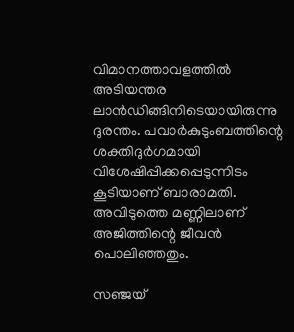വിമാനത്താവളത്തില്‍ അടിയന്തര ലാന്‍ഡിങ്ങിനിടെയായിരുന്നു ദുരന്തം. പവാര്‍കുടുംബത്തിന്റെ ശക്തിദുര്‍ഗമായി വിശേഷിപ്പിക്കപ്പെടുന്നിടം കൂടിയാണ് ബാരാമതി. അവിടുത്തെ മണ്ണിലാണ് അജിത്തിന്റെ ജീവന്‍ പൊലിഞ്ഞതും.

സഞ്ജയ്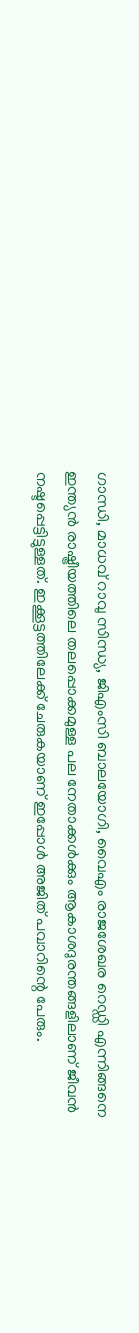ഗാന്ധി, മാധവ് റാവു സിന്ധ്യ, ജിഎംസി ബാലയോഗി, വൈഎം രാജശേഖര റെഡ്ഡി എന്നിങ്ങനെ ഇന്ത്യന്‍ രാഷ്ട്രീയത്തിലെ തലപ്പൊക്കമുള്ള പല നേതാക്കള്‍ക്കും ആകാശദുരന്തങ്ങളിലാണ് ജീവന്‍ നഷ്ടപ്പെട്ടിട്ടുള്ളത്. ഇക്കൂട്ടത്തിലേക്ക് ചേരുകയാണ് ഇപ്പോള്‍ അജിത് പവാറിന്റെ പേരും.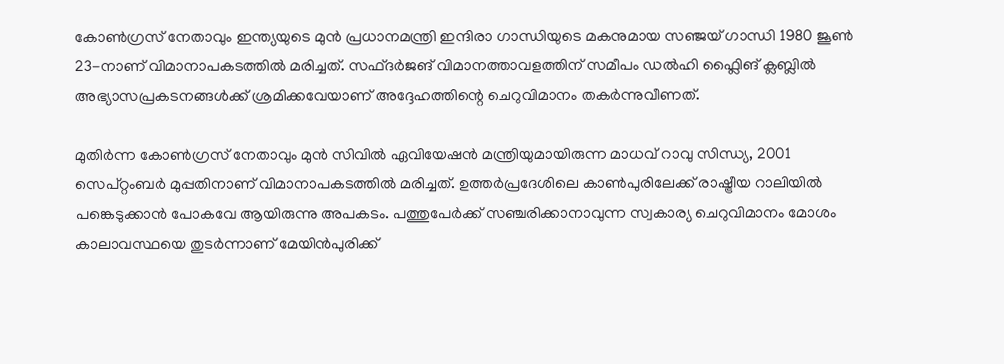കോണ്‍ഗ്രസ് നേതാവും ഇന്ത്യയുടെ മുന്‍ പ്രധാനമന്ത്രി ഇന്ദിരാ ഗാന്ധിയുടെ മകനുമായ സഞ്ജയ് ഗാന്ധി 1980 ജൂണ്‍ 23-നാണ് വിമാനാപകടത്തില്‍ മരിച്ചത്. സഫ്ദര്‍ജങ് വിമാനത്താവളത്തിന് സമീപം ഡല്‍ഹി ഫ്ലൈിങ് ക്ലബ്ലില്‍ അഭ്യാസപ്രകടനങ്ങള്‍ക്ക് ശ്രമിക്കവേയാണ് അദ്ദേഹത്തിന്റെ ചെറുവിമാനം തകര്‍ന്നുവീണത്.

മുതിര്‍ന്ന കോണ്‍ഗ്രസ് നേതാവും മുന്‍ സിവില്‍ ഏവിയേഷന്‍ മന്ത്രിയുമായിരുന്ന മാധവ് റാവു സിന്ധ്യ, 2001 സെപ്റ്റംബര്‍ മുപ്പതിനാണ് വിമാനാപകടത്തില്‍ മരിച്ചത്. ഉത്തര്‍പ്രദേശിലെ കാണ്‍പുരിലേക്ക് രാഷ്ട്രീയ റാലിയില്‍ പങ്കെടുക്കാന്‍ പോകവേ ആയിരുന്നു അപകടം. പത്തുപേര്‍ക്ക് സഞ്ചരിക്കാനാവുന്ന സ്വകാര്യ ചെറുവിമാനം മോശം കാലാവസ്ഥയെ തുടര്‍ന്നാണ് മേയിന്‍പുരിക്ക്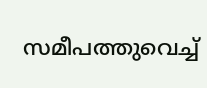സമീപത്തുവെച്ച്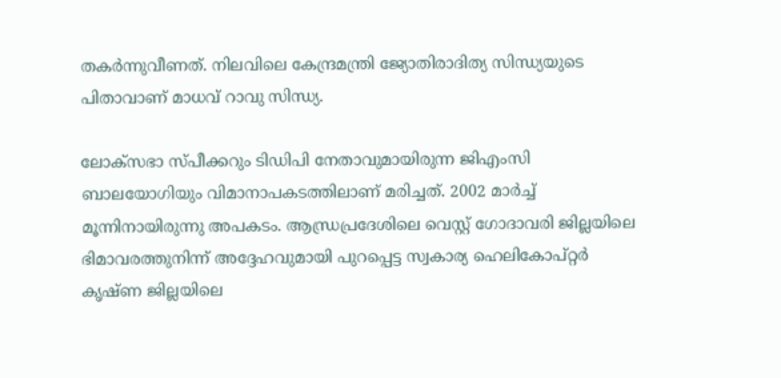തകര്‍ന്നുവീണത്. നിലവിലെ കേന്ദ്രമന്ത്രി ജ്യോതിരാദിത്യ സിന്ധ്യയുടെ പിതാവാണ് മാധവ് റാവു സിന്ധ്യ.

ലോക്സഭാ സ്പീക്കറും ടിഡിപി നേതാവുമായിരുന്ന ജിഎംസി ബാലയോഗിയും വിമാനാപകടത്തിലാണ് മരിച്ചത്. 2002 മാര്‍ച്ച് മൂന്നിനായിരുന്നു അപകടം. ആന്ധ്രപ്രദേശിലെ വെസ്റ്റ് ഗോദാവരി ജില്ലയിലെ ഭിമാവരത്തുനിന്ന് അദ്ദേഹവുമായി പുറപ്പെട്ട സ്വകാര്യ ഹെലികോപ്റ്റര്‍ കൃഷ്ണ ജില്ലയിലെ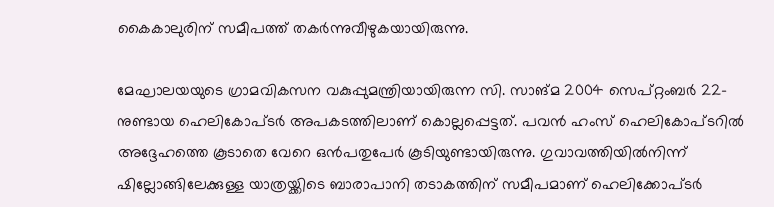കൈകാലുരിന് സമീപത്ത് തകര്‍ന്നുവീഴുകയായിരുന്നു.

മേഘാലയയുടെ ഗ്രാമവികസന വകുപ്പുമന്ത്രിയായിരുന്ന സി. സാങ്മ 2004 സെപ്റ്റംബര്‍ 22-നുണ്ടായ ഹെലികോപ്ടര്‍ അപകടത്തിലാണ് കൊല്ലപ്പെട്ടത്. പവന്‍ ഹംസ് ഹെലികോപ്ടറില്‍ അദ്ദേഹത്തെ കൂടാതെ വേറെ ഒന്‍പതുപേര്‍ കൂടിയുണ്ടായിരുന്നു. ഗുവാവത്തിയില്‍നിന്ന് ഷില്ലോങ്ങിലേക്കുള്ള യാത്രയ്ക്കിടെ ബാരാപാനി തടാകത്തിന് സമീപമാണ് ഹെലിക്കോപ്ടര്‍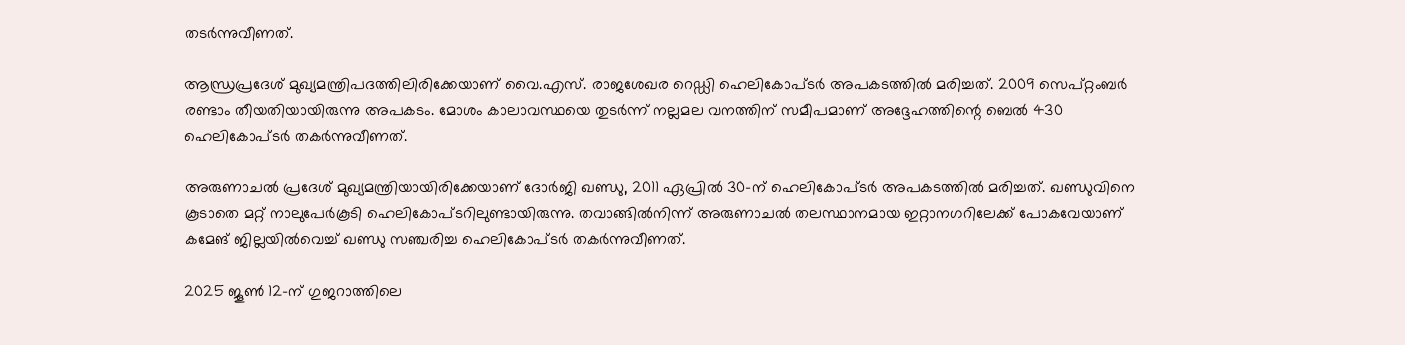തടര്‍ന്നുവീണത്.

ആന്ധ്രപ്രദേശ് മുഖ്യമന്ത്രിപദത്തിലിരിക്കേയാണ് വൈ.എസ്. രാജശേഖര റെഡ്ഡി ഹെലികോപ്ടര്‍ അപകടത്തില്‍ മരിച്ചത്. 2009 സെപ്റ്റംബര്‍ രണ്ടാം തീയതിയായിരുന്നു അപകടം. മോശം കാലാവസ്ഥയെ തുടര്‍ന്ന് നല്ലമല വനത്തിന് സമീപമാണ് അദ്ദേഹത്തിന്റെ ബെല്‍ 430 ഹെലികോപ്ടര്‍ തകര്‍ന്നുവീണത്.

അരുണാചല്‍ പ്രദേശ് മുഖ്യമന്ത്രിയായിരിക്കേയാണ് ദോര്‍ജി ഖണ്ഡു, 2011 ഏപ്രില്‍ 30-ന് ഹെലികോപ്ടര്‍ അപകടത്തില്‍ മരിച്ചത്. ഖണ്ഡുവിനെ കൂടാതെ മറ്റ് നാലുപേര്‍കൂടി ഹെലികോപ്ടറിലുണ്ടായിരുന്നു. തവാങ്ങില്‍നിന്ന് അരുണാചല്‍ തലസ്ഥാനമായ ഇറ്റാനഗറിലേക്ക് പോകവേയാണ് കമേങ് ജില്ലയില്‍വെച്ച് ഖണ്ഡു സഞ്ചരിച്ച ഹെലികോപ്ടര്‍ തകര്‍ന്നുവീണത്.

2025 ജൂണ്‍ 12-ന് ഗുജറാത്തിലെ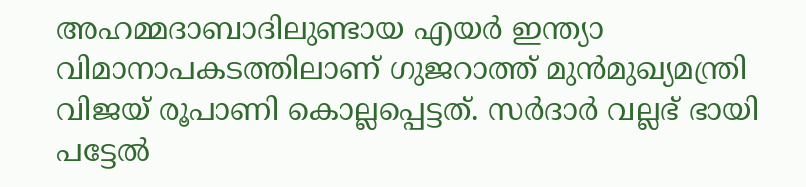അഹമ്മദാബാദിലുണ്ടായ എയര്‍ ഇന്ത്യാ വിമാനാപകടത്തിലാണ് ഗുജറാത്ത് മുന്‍മുഖ്യമന്ത്രി വിജയ് രൂപാണി കൊല്ലപ്പെട്ടത്. സര്‍ദാര്‍ വല്ലഭ് ഭായി പട്ടേല്‍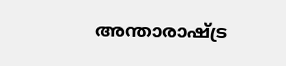അന്താരാഷ്ട്ര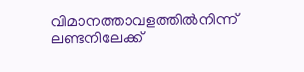വിമാനത്താവളത്തില്‍നിന്ന് ലണ്ടനിലേക്ക്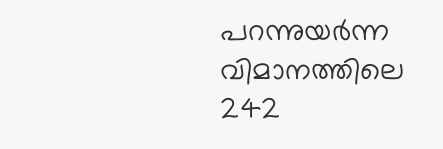പറന്നുയര്‍ന്ന വിമാനത്തിലെ 242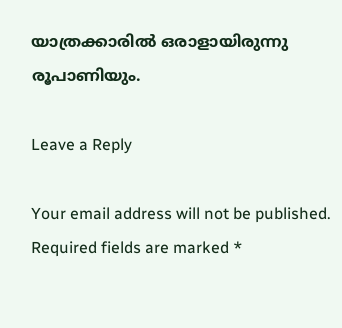യാത്രക്കാരില്‍ ഒരാളായിരുന്നു രൂപാണിയും.

Leave a Reply

Your email address will not be published. Required fields are marked *